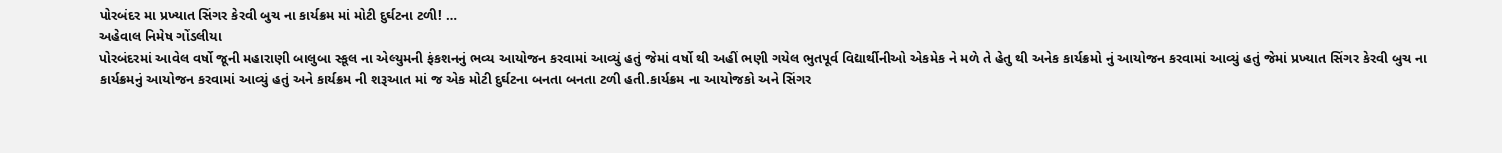પોરબંદર મા પ્રખ્યાત સિંગર કેરવી બુચ ના કાર્યક્રમ માં મોટી દુર્ઘટના ટળી! …
અહેવાલ નિમેષ ગોંડલીયા
પોરબંદરમાં આવેલ વર્ષો જૂની મહારાણી બાલુબા સ્કૂલ ના એલ્યુમની ફંકશનનું ભવ્ય આયોજન કરવામાં આવ્યું હતું જેમાં વર્ષો થી અહીં ભણી ગયેલ ભુતપૂર્વ વિદ્યાર્થીનીઓ એકમેક ને મળે તે હેતુ થી અનેક કાર્યક્રમો નું આયોજન કરવામાં આવ્યું હતું જેમાં પ્રખ્યાત સિંગર કેરવી બુચ ના કાર્યક્રમનું આયોજન કરવામાં આવ્યું હતું અને કાર્યક્રમ ની શરૂઆત માં જ એક મોટી દુર્ઘટના બનતા બનતા ટળી હતી.કાર્યક્રમ ના આયોજકો અને સિંગર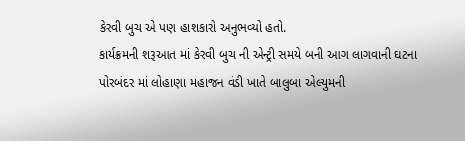કેરવી બુચ એ પણ હાશકારો અનુભવ્યો હતો.
કાર્યક્રમની શરૂઆત માં કેરવી બુચ ની એન્ટ્રી સમયે બની આગ લાગવાની ઘટના
પોરબંદર માં લોહાણા મહાજન વંડી ખાતે બાલુબા એલ્યુમની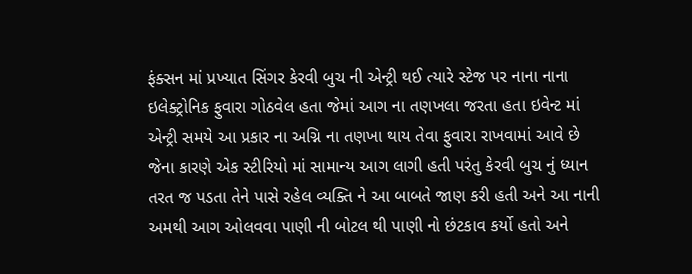ફંક્સન માં પ્રખ્યાત સિંગર કેરવી બુચ ની એન્ટ્રી થઈ ત્યારે સ્ટેજ પર નાના નાના ઇલેક્ટ્રોનિક ફુવારા ગોઠવેલ હતા જેમાં આગ ના તણખલા જરતા હતા ઇવેન્ટ માં એન્ટ્રી સમયે આ પ્રકાર ના અગ્નિ ના તણખા થાય તેવા ફુવારા રાખવામાં આવે છે જેના કારણે એક સ્ટીરિયો માં સામાન્ય આગ લાગી હતી પરંતુ કેરવી બુચ નું ધ્યાન તરત જ પડતા તેને પાસે રહેલ વ્યક્તિ ને આ બાબતે જાણ કરી હતી અને આ નાની અમથી આગ ઓલવવા પાણી ની બોટલ થી પાણી નો છંટકાવ કર્યો હતો અને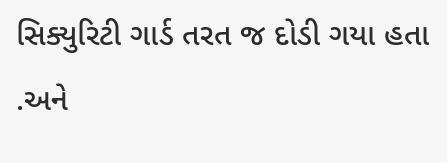સિક્યુરિટી ગાર્ડ તરત જ દોડી ગયા હતા .અને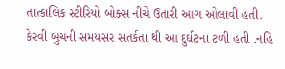તાત્કાલિક સ્ટીરિયો બોક્સ નીચે ઉતારી આગ ઓલાવી હતી. કેરવી બુચની સમયસર સતર્કતા થી આ દુર્ઘટના ટળી હતી .નહિ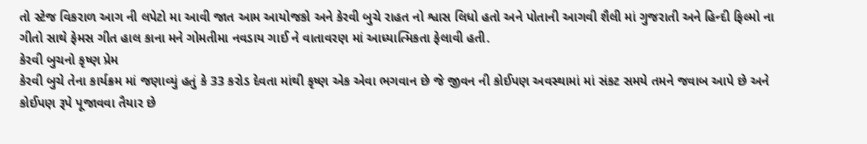તો સ્ટેજ વિકરાળ આગ ની લપેટો મા આવી જાત આમ આયોજકો અને કેરવી બુચે રાહત નો શ્વાસ લિધો હતો અને પોતાની આગવી શૈલી માં ગુજરાતી અને હિન્દી ફિલ્મો ના ગીતો સાથે ફેમસ ગીત હાલ કાના મને ગોમતીમા નવડાય ગાઈ ને વાતાવરણ માં આધ્યાત્મિકતા ફેલાવી હતી.
કેરવી બુચનો કૃષ્ણ પ્રેમ
કેરવી બુચે તેના કાર્યક્રમ માં જણાવ્યું હતું કે 33 કરોડ દેવતા માંથી કૃષ્ણ એક એવા ભગવાન છે જે જીવન ની કોઈપણ અવસ્થામાં માં સંકટ સમયે તમને જવાબ આપે છે અને કોઈપણ રૂપે પૂજાવવા તૈયાર છે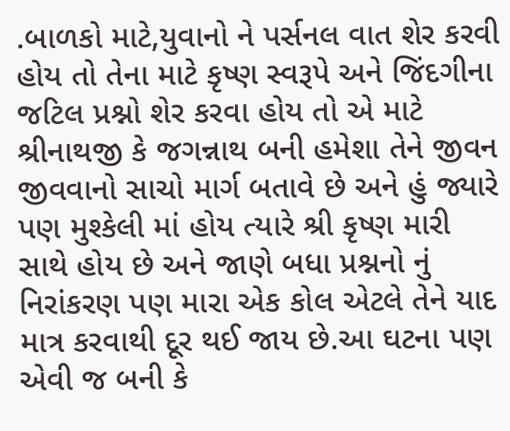.બાળકો માટે,યુવાનો ને પર્સનલ વાત શેર કરવી હોય તો તેના માટે કૃષ્ણ સ્વરૂપે અને જિંદગીના જટિલ પ્રશ્નો શેર કરવા હોય તો એ માટે શ્રીનાથજી કે જગન્નાથ બની હમેશા તેને જીવન જીવવાનો સાચો માર્ગ બતાવે છે અને હું જ્યારે પણ મુશ્કેલી માં હોય ત્યારે શ્રી કૃષ્ણ મારી સાથે હોય છે અને જાણે બધા પ્રશ્નનો નું નિરાંકરણ પણ મારા એક કોલ એટલે તેને યાદ માત્ર કરવાથી દૂર થઈ જાય છે.આ ઘટના પણ એવી જ બની કે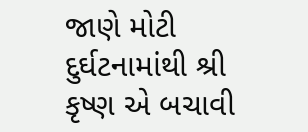જાણે મોટી દુર્ઘટનામાંથી શ્રી કૃષ્ણ એ બચાવી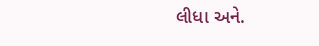લીધા અને.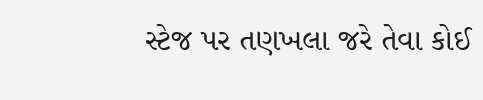સ્ટેજ પર તણખલા જરે તેવા કોઈ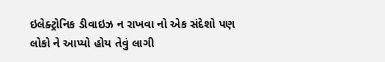ઇલેક્ટ્રોનિક ડીવાઇઝ ન રાખવા નો એક સંદેશો પણ લોકો ને આપ્યો હોય તેવું લાગી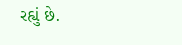રહ્યું છે.